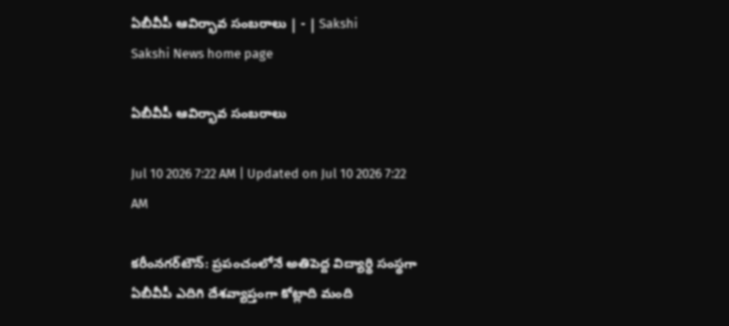ఏబీవీపీ ఆవిర్భావ సంబరాలు | - | Sakshi
Sakshi News home page

ఏబీవీపీ ఆవిర్భావ సంబరాలు

Jul 10 2026 7:22 AM | Updated on Jul 10 2026 7:22 AM

కరీంనగర్‌టౌన్‌: ప్రపంచంలోనే అతిపెద్ద విద్యార్థి సంస్థగా ఏబీవీపీ ఎదిగి దేశవ్యాప్తంగా కోట్లాది మంది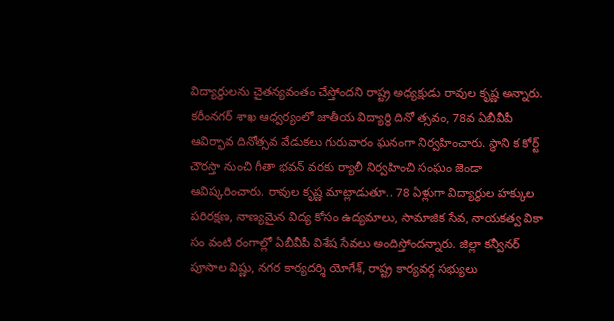విద్యార్థులను చైతన్యవంతం చేస్తోందని రాష్ట్ర అధ్యక్షుడు రావుల కృష్ణ అన్నారు. కరీంనగర్‌ శాఖ ఆధ్వర్యంలో జాతీయ విద్యార్థి దినో త్సవం, 78వ ఏబీవీపీ ఆవిర్భావ దినోత్సవ వేడుకలు గురువారం ఘనంగా నిర్వహించారు. స్థాని క కోర్ట్‌ చౌరస్తా నుంచి గీతా భవన్‌ వరకు ర్యాలీ నిర్వహించి సంఘం జెండా ఆవిష్కరించారు. రావుల కృష్ణ మాట్లాడుతూ.. 78 ఏళ్లుగా విద్యార్థుల హక్కుల పరిరక్షణ, నాణ్యమైన విద్య కోసం ఉద్యమాలు, సామాజిక సేవ, నాయకత్వ వికా సం వంటి రంగాల్లో ఏబీవీపీ విశేష సేవలు అందిస్తోందన్నారు. జిల్లా కన్వీనర్‌ పూసాల విష్ణు, నగర కార్యదర్శి యోగేశ్‌, రాష్ట్ర కార్యవర్గ సభ్యులు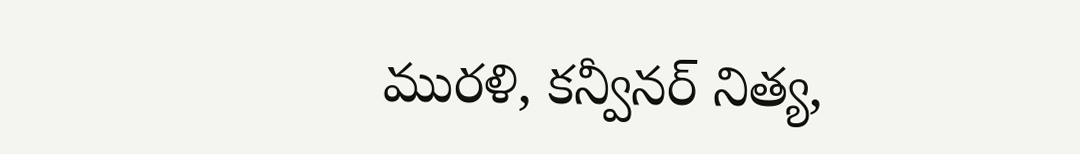మురళి, కన్వీనర్‌ నిత్య,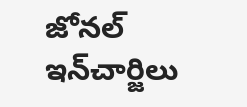జోనల్‌ ఇన్‌చార్జిలు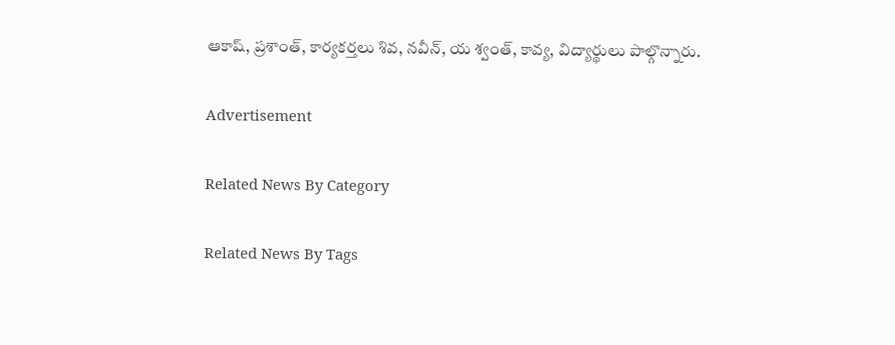ఆకాష్‌, ప్రశాంత్‌, కార్యకర్తలు శివ, నవీన్‌, య శ్వంత్‌, కావ్య, విద్యార్థులు పాల్గొన్నారు.

Advertisement

Related News By Category

Related News By Tags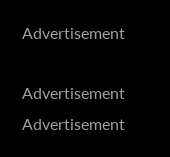Advertisement

Advertisement
Advertisement